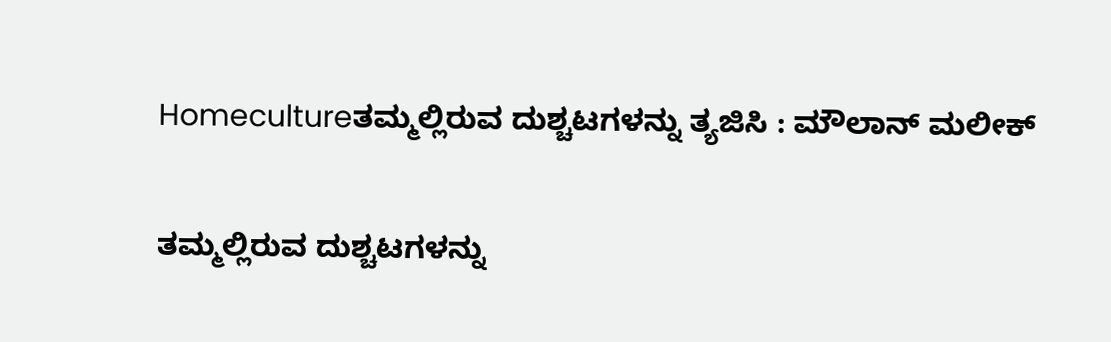Homecultureತಮ್ಮಲ್ಲಿರುವ ದುಶ್ಚಟಗಳನ್ನು ತ್ಯಜಿಸಿ : ಮೌಲಾನ್ ಮಲೀಕ್

ತಮ್ಮಲ್ಲಿರುವ ದುಶ್ಚಟಗಳನ್ನು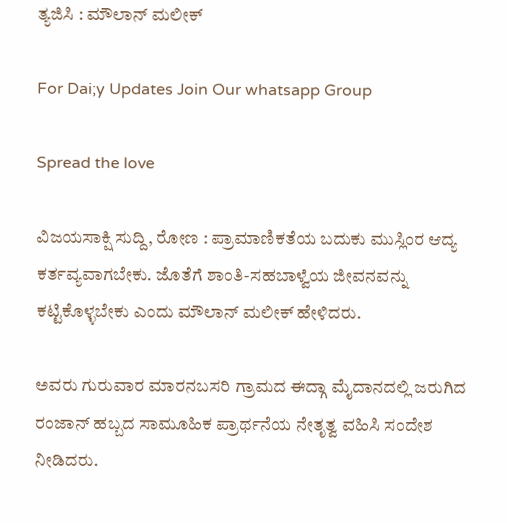ತ್ಯಜಿಸಿ : ಮೌಲಾನ್ ಮಲೀಕ್

For Dai;y Updates Join Our whatsapp Group

Spread the love

ವಿಜಯಸಾಕ್ಷಿ ಸುದ್ದಿ, ರೋಣ : ಪ್ರಾಮಾಣಿಕತೆಯ ಬದುಕು ಮುಸ್ಲಿಂರ ಆದ್ಯ ಕರ್ತವ್ಯವಾಗಬೇಕು. ಜೊತೆಗೆ ಶಾಂತಿ-ಸಹಬಾಳ್ವೆಯ ಜೀವನವನ್ನು ಕಟ್ಟಿಕೊಳ್ಳಬೇಕು ಎಂದು ಮೌಲಾನ್ ಮಲೀಕ್ ಹೇಳಿದರು.

ಅವರು ಗುರುವಾರ ಮಾರನಬಸರಿ ಗ್ರಾಮದ ಈದ್ಗಾ ಮೈದಾನದಲ್ಲಿ ಜರುಗಿದ ರಂಜಾನ್ ಹಬ್ಬದ ಸಾಮೂಹಿಕ ಪ್ರಾರ್ಥನೆಯ ನೇತೃತ್ವ ವಹಿಸಿ ಸಂದೇಶ ನೀಡಿದರು.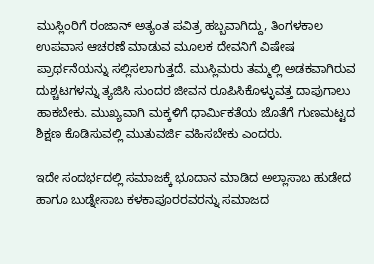ಮುಸ್ಲಿಂರಿಗೆ ರಂಜಾನ್ ಅತ್ಯಂತ ಪವಿತ್ರ ಹಬ್ಬವಾಗಿದ್ದು, ತಿಂಗಳಕಾಲ ಉಪವಾಸ ಆಚರಣೆ ಮಾಡುವ ಮೂಲಕ ದೇವನಿಗೆ ವಿಷೇಷ ಪ್ರಾರ್ಥನೆಯನ್ನು ಸಲ್ಲಿಸಲಾಗುತ್ತದೆ. ಮುಸ್ಲಿಮರು ತಮ್ಮಲ್ಲಿ ಅಡಕವಾಗಿರುವ ದುಶ್ಚಟಗಳನ್ನು ತ್ಯಜಿಸಿ ಸುಂದರ ಜೀವನ ರೂಪಿಸಿಕೊಳ್ಳುವತ್ತ ದಾಪುಗಾಲು ಹಾಕಬೇಕು. ಮುಖ್ಯವಾಗಿ ಮಕ್ಕಳಿಗೆ ಧಾರ್ಮಿಕತೆಯ ಜೊತೆಗೆ ಗುಣಮಟ್ಟದ ಶಿಕ್ಷಣ ಕೊಡಿಸುವಲ್ಲಿ ಮುತುವರ್ಜಿ ವಹಿಸಬೇಕು ಎಂದರು.

ಇದೇ ಸಂದರ್ಭದಲ್ಲಿ ಸಮಾಜಕ್ಕೆ ಭೂದಾನ ಮಾಡಿದ ಅಲ್ಲಾಸಾಬ ಹುಡೇದ ಹಾಗೂ ಬುಡ್ನೇಸಾಬ ಕಳಕಾಪೂರರವರನ್ನು ಸಮಾಜದ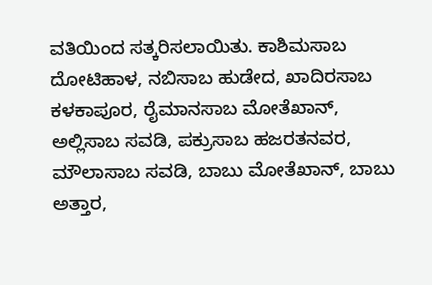ವತಿಯಿಂದ ಸತ್ಕರಿಸಲಾಯಿತು. ಕಾಶಿಮಸಾಬ ದೋಟಿಹಾಳ, ನಬಿಸಾಬ ಹುಡೇದ, ಖಾದಿರಸಾಬ ಕಳಕಾಪೂರ, ರೈಮಾನಸಾಬ ಮೋತೆಖಾನ್, ಅಲ್ಲಿಸಾಬ ಸವಡಿ, ಪಕ್ರುಸಾಬ ಹಜರತನವರ, ಮೌಲಾಸಾಬ ಸವಡಿ, ಬಾಬು ಮೋತೆಖಾನ್, ಬಾಬು ಅತ್ತಾರ,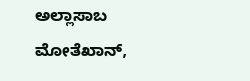ಅಲ್ಲಾಸಾಬ ಮೋತೆಖಾನ್,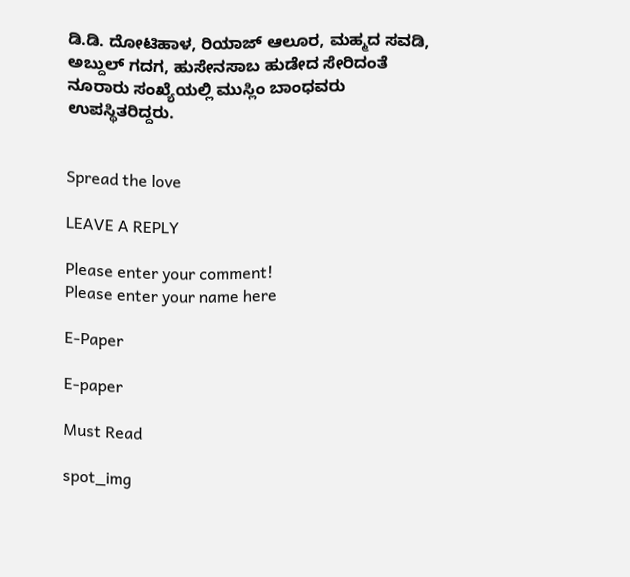ಡಿ.ಡಿ. ದೋಟಿಹಾಳ, ರಿಯಾಜ್ ಆಲೂರ, ಮಹ್ಮದ ಸವಡಿ, ಅಬ್ದುಲ್ ಗದಗ, ಹುಸೇನಸಾಬ ಹುಡೇದ ಸೇರಿದಂತೆ ನೂರಾರು ಸಂಖ್ಯೆಯಲ್ಲಿ ಮುಸ್ಲಿಂ ಬಾಂಧವರು ಉಪಸ್ಥಿತರಿದ್ದರು.


Spread the love

LEAVE A REPLY

Please enter your comment!
Please enter your name here

E-Paper

E-paper

Must Read

spot_img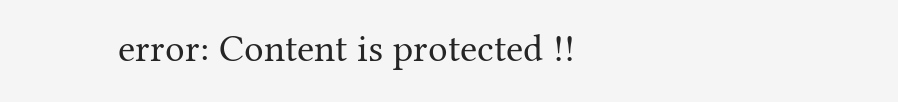error: Content is protected !!